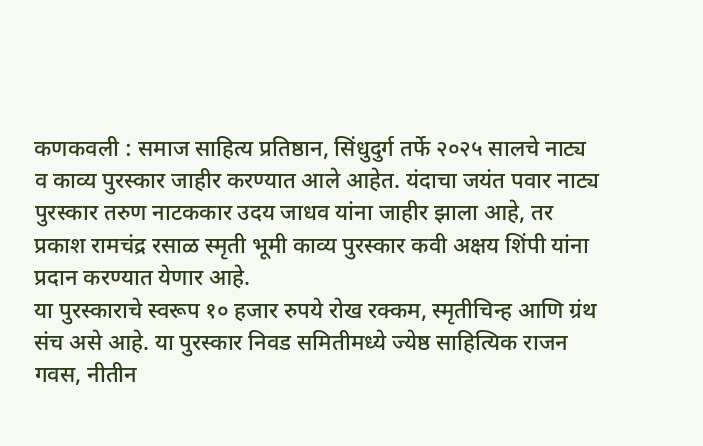कणकवली : समाज साहित्य प्रतिष्ठान, सिंधुदुर्ग तर्फे २०२५ सालचे नाट्य व काव्य पुरस्कार जाहीर करण्यात आले आहेत. यंदाचा जयंत पवार नाट्य पुरस्कार तरुण नाटककार उदय जाधव यांना जाहीर झाला आहे, तर प्रकाश रामचंद्र रसाळ स्मृती भूमी काव्य पुरस्कार कवी अक्षय शिंपी यांना प्रदान करण्यात येणार आहे.
या पुरस्काराचे स्वरूप १० हजार रुपये रोख रक्कम, स्मृतीचिन्ह आणि ग्रंथ संच असे आहे. या पुरस्कार निवड समितीमध्ये ज्येष्ठ साहित्यिक राजन गवस, नीतीन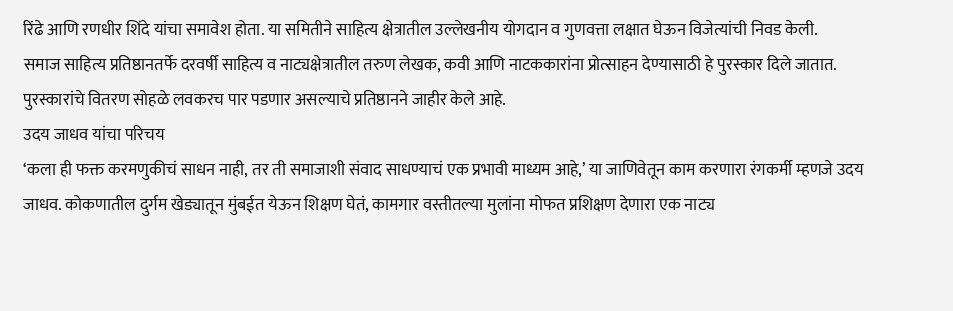रिंढे आणि रणधीर शिंदे यांचा समावेश होता. या समितीने साहित्य क्षेत्रातील उल्लेखनीय योगदान व गुणवत्ता लक्षात घेऊन विजेत्यांची निवड केली.
समाज साहित्य प्रतिष्ठानतर्फे दरवर्षी साहित्य व नाट्यक्षेत्रातील तरुण लेखक, कवी आणि नाटककारांना प्रोत्साहन देण्यासाठी हे पुरस्कार दिले जातात. पुरस्कारांचे वितरण सोहळे लवकरच पार पडणार असल्याचे प्रतिष्ठानने जाहीर केले आहे.
उदय जाधव यांचा परिचय
‘कला ही फक्त करमणुकीचं साधन नाही, तर ती समाजाशी संवाद साधण्याचं एक प्रभावी माध्यम आहे,’ या जाणिवेतून काम करणारा रंगकर्मी म्हणजे उदय जाधव. कोकणातील दुर्गम खेड्यातून मुंबईत येऊन शिक्षण घेतं, कामगार वस्तीतल्या मुलांना मोफत प्रशिक्षण देणारा एक नाट्य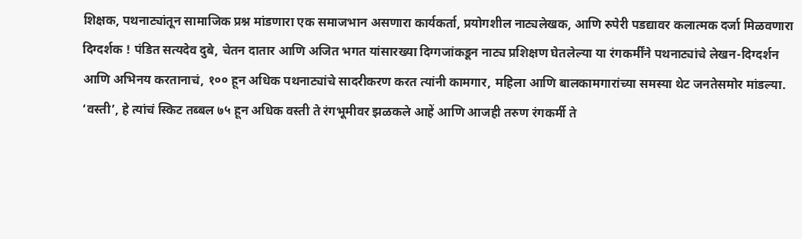शिक्षक, पथनाट्यांतून सामाजिक प्रश्न मांडणारा एक समाजभान असणारा कार्यकर्ता, प्रयोगशील नाट्यलेखक, आणि रुपेरी पडद्यावर कलात्मक दर्जा मिळवणारा दिग्दर्शक ! पंडित सत्यदेव दुबे, चेतन दातार आणि अजित भगत यांसारख्या दिग्गजांकडून नाट्य प्रशिक्षण घेतलेल्या या रंगकर्मींने पथनाट्यांचे लेखन-दिग्दर्शन आणि अभिनय करतानाचं, १०० हून अधिक पथनाट्यांचे सादरीकरण करत त्यांनी कामगार, महिला आणि बालकामगारांच्या समस्या थेट जनतेसमोर मांडल्या.
‘वस्ती’, हे त्यांचं स्किट तब्बल ७५ हून अधिक वस्ती ते रंगभूमीवर झळकले आहें आणि आजही तरुण रंगकर्मी ते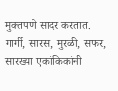मुक्तपणे सादर करतात. गार्गी, सारस, मुरळी, सफर, सारख्या एकांकिकांनी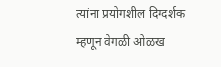त्यांना प्रयोगशील दिग्दर्शक म्हणून वेगळी ओळख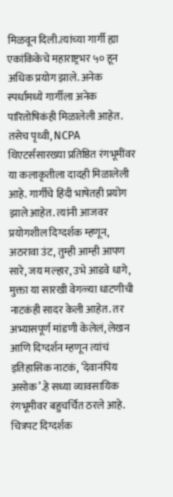मिळवून दिली.त्यांच्या गार्गी ह्या एकांकिकेचे महाराष्ट्रभर ५० हून अधिक प्रयोग झाले. अनेक स्पर्धामध्ये गार्गीला अनेक पारितोषिकंही मिळालेली आहेत. तसेच पृथ्वी, NCPA थिएटर्ससारख्या प्रतिष्ठित रंगभूमींवर या कलाकृतीला दादही मिळालेली आहे. गार्गीचे हिंदी भाषेतही प्रयोग झाले आहेत. त्यांनी आजवर प्रयोगशील दिग्दर्शक म्हणून, अठरावा उंट, तुम्ही आम्ही आपण सारे, जय मल्हार, उभे आडवे धागे, मुक्ता या सारखी वेगळ्या धाटणीची नाटकंही सादर केली आहेत. तर अभ्यासपूर्ण मांडणी केलेलं, लेखन आणि दिग्दर्शन म्हणून त्यांचं इतिहासिक नाटकं, ‘देवानंपिय असोक’.हे सध्या व्यावसायिक रंगभूमीवर बहुचर्चित ठरले आहे. चित्रपट दिग्दर्शक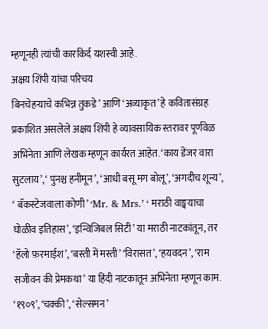म्हणूनही त्यांची कारकिर्द यशस्वी आहे.
अक्षय शिंपी यांचा परिचय
बिनचेहऱ्याचे कभिन्न तुकडे’ आणि ‘अव्याकृत’ हे कवितासंग्रह प्रकाशित असलेले अक्षय शिंपी हे व्यावसायिक स्तरावर पूर्णवेळ अभिनेता आणि लेखक म्हणून कार्यरत आहेत. ‘काय डेंजर वारा सुटलाय’, ‘ पुनश्च हनीमून’, ‘आधी बसू मग बोलू’, ‘अगदीच शून्य’, ‘ बॅकस्टेजवाला कोणी’ ‘Mr. & Mrs.’ ‘ मराठी वाङ्मयाचा घोळीव इतिहास’, ‘इन्विजिबल सिटी’ या मराठी नाटकांतून, तर ‘हॅलो फ़रमाईश’, ‘बस्ती में मस्ती’ ‘विरासत’, ‘हयवदन’, ‘राम सजीवन की प्रेमकथा’ या हिंदी नाटकातून अभिनेता म्हणून काम. ‘१९०९’, ‘चक्की’, ‘सेल्समन’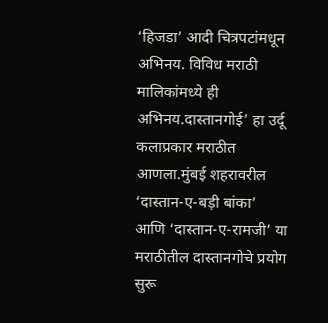‘हिजडा’ आदी चित्रपटांमधून अभिनय. विविध मराठी मालिकांमध्ये ही अभिनय.दास्तानगोई’ हा उर्दू कलाप्रकार मराठीत आणला.मुंबई शहरावरील ‘दास्तान-ए-बड़ी बांका’ आणि ‘दास्तान-ए-रामजी’ या मराठीतील दास्तानगोचे प्रयोग सुरू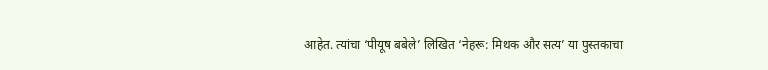आहेत. त्यांचा ‘पीयूष बबेले’ लिखित ‘नेहरू: मिथक और सत्य’ या पुस्तकाचा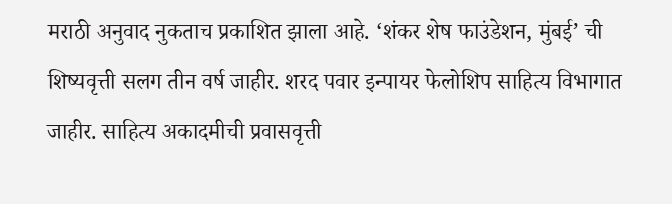मराठी अनुवाद नुकताच प्रकाशित झाला आहे. ‘शंकर शेष फाउंडेशन, मुंबई’ ची शिष्यवृत्ती सलग तीन वर्ष जाहीर. शरद पवार इन्पायर फेलोशिप साहित्य विभागात जाहीर. साहित्य अकादमीची प्रवासवृत्ती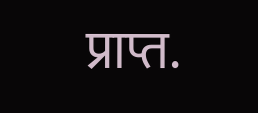प्राप्त.